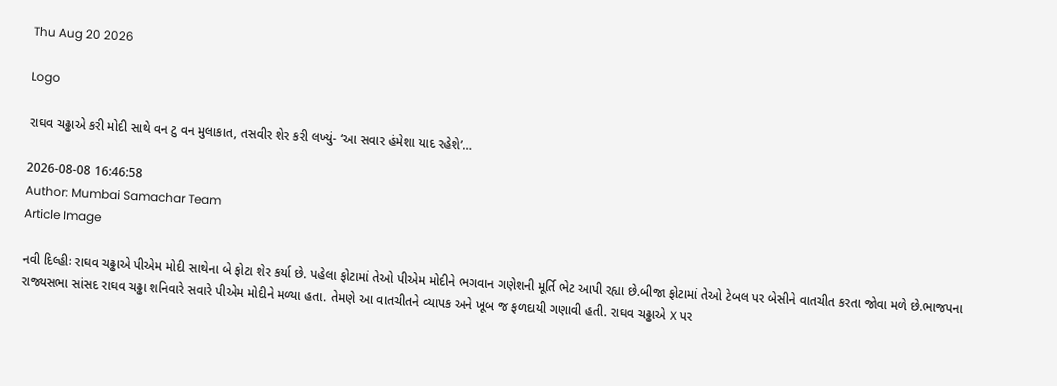Thu Aug 20 2026

Logo

રાઘવ ચઢ્ઢાએ કરી મોદી સાથે વન ટુ વન મુલાકાત, તસવીર શેર કરી લખ્યું- ‘આ સવાર હંમેશા યાદ રહેશે’…

2026-08-08 16:46:58
Author: Mumbai Samachar Team
Article Image

નવી દિલ્હીઃ રાઘવ ચઢ્ઢાએ પીએમ મોદી સાથેના બે ફોટા શેર કર્યા છે. પહેલા ફોટામાં તેઓ પીએમ મોદીને ભગવાન ગણેશની મૂર્તિ ભેટ આપી રહ્યા છે.બીજા ફોટામાં તેઓ ટેબલ પર બેસીને વાતચીત કરતા જોવા મળે છે.ભાજપના રાજ્યસભા સાંસદ રાઘવ ચઢ્ઢા શનિવારે સવારે પીએમ મોદીને મળ્યા હતા. તેમણે આ વાતચીતને વ્યાપક અને ખૂબ જ ફળદાયી ગણાવી હતી. રાઘવ ચઢ્ઢાએ X પર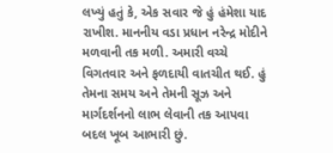લખ્યું હતું કે, એક સવાર જે હું હંમેશા યાદ રાખીશ. માનનીય વડા પ્રધાન નરેન્દ્ર મોદીને મળવાની તક મળી. અમારી વચ્ચે વિગતવાર અને ફળદાયી વાતચીત થઈ. હું તેમના સમય અને તેમની સૂઝ અને માર્ગદર્શનનો લાભ લેવાની તક આપવા બદલ ખૂબ આભારી છું.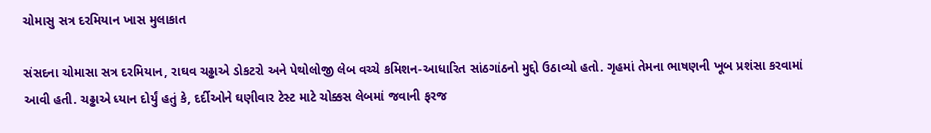ચોમાસુ સત્ર દરમિયાન ખાસ મુલાકાત

સંસદના ચોમાસા સત્ર દરમિયાન, રાઘવ ચઢ્ઢાએ ડોકટરો અને પેથોલોજી લેબ વચ્ચે કમિશન-આધારિત સાંઠગાંઠનો મુદ્દો ઉઠાવ્યો હતો. ગૃહમાં તેમના ભાષણની ખૂબ પ્રશંસા કરવામાં આવી હતી. ચઢ્ઢાએ ધ્યાન દોર્યું હતું કે, દર્દીઓને ઘણીવાર ટેસ્ટ માટે ચોક્કસ લેબમાં જવાની ફરજ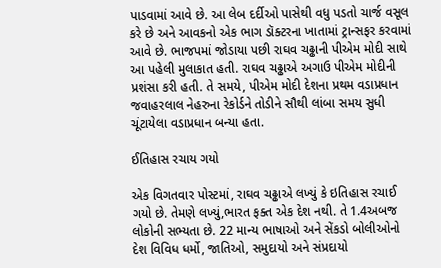પાડવામાં આવે છે. આ લેબ દર્દીઓ પાસેથી વધુ પડતો ચાર્જ વસૂલ કરે છે અને આવકનો એક ભાગ ડૉક્ટરના ખાતામાં ટ્રાન્સફર કરવામાં આવે છે. ભાજપમાં જોડાયા પછી રાઘવ ચઢ્ઢાની પીએમ મોદી સાથે આ પહેલી મુલાકાત હતી. રાઘવ ચઢ્ઢાએ અગાઉ પીએમ મોદીની પ્રશંસા કરી હતી. તે સમયે, પીએમ મોદી દેશના પ્રથમ વડાપ્રધાન જવાહરલાલ નેહરુના રેકોર્ડને તોડીને સૌથી લાંબા સમય સુધી ચૂંટાયેલા વડાપ્રધાન બન્યા હતા.

ઈતિહાસ રચાય ગયો

એક વિગતવાર પોસ્ટમાં, રાઘવ ચઢ્ઢાએ લખ્યું કે ઇતિહાસ રચાઈ ગયો છે. તેમણે લખ્યું,ભારત ફક્ત એક દેશ નથી. તે 1.4અબજ લોકોની સભ્યતા છે. 22 માન્ય ભાષાઓ અને સેંકડો બોલીઓનો દેશ વિવિધ ધર્મો, જાતિઓ, સમુદાયો અને સંપ્રદાયો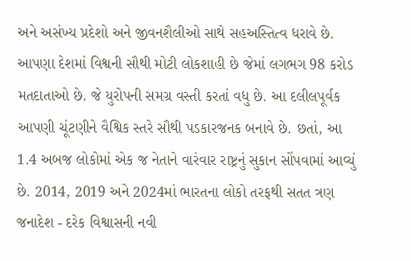અને અસંખ્ય પ્રદેશો અને જીવનશૈલીઓ સાથે સહઅસ્તિત્વ ધરાવે છે. આપણા દેશમાં વિશ્વની સૌથી મોટી લોકશાહી છે જેમાં લગભગ 98 કરોડ મતદાતાઓ છે. જે યુરોપની સમગ્ર વસ્તી કરતાં વધુ છે. આ દલીલપૂર્વક આપણી ચૂંટણીને વૈશ્વિક સ્તરે સૌથી પડકારજનક બનાવે છે. છતાં, આ 1.4 અબજ લોકોમાં એક જ નેતાને વારંવાર રાષ્ટ્રનું સુકાન સોંપવામાં આવ્યું છે. 2014, 2019 અને 2024માં ભારતના લોકો તરફથી સતત ત્રણ જનાદેશ - દરેક વિશ્વાસની નવી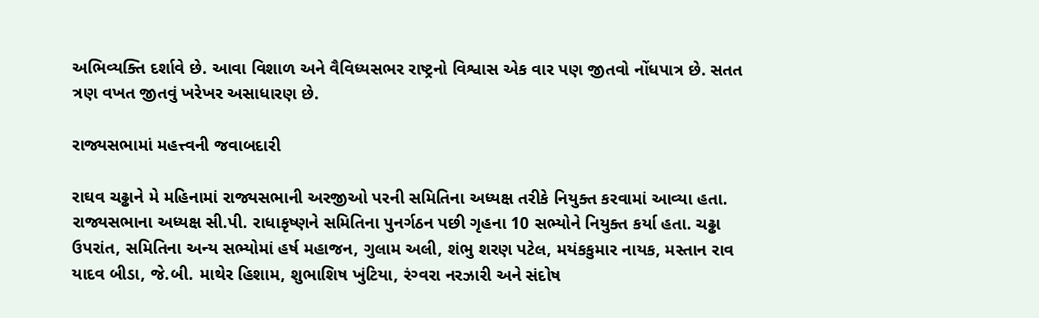અભિવ્યક્તિ દર્શાવે છે. આવા વિશાળ અને વૈવિધ્યસભર રાષ્ટ્રનો વિશ્વાસ એક વાર પણ જીતવો નોંધપાત્ર છે. સતત ત્રણ વખત જીતવું ખરેખર અસાધારણ છે.

રાજ્યસભામાં મહત્ત્વની જવાબદારી

રાઘવ ચઢ્ઢાને મે મહિનામાં રાજ્યસભાની અરજીઓ પરની સમિતિના અધ્યક્ષ તરીકે નિયુક્ત કરવામાં આવ્યા હતા. રાજ્યસભાના અધ્યક્ષ સી.પી. રાધાકૃષ્ણને સમિતિના પુનર્ગઠન પછી ગૃહના 10 સભ્યોને નિયુક્ત કર્યા હતા. ચઢ્ઢા ઉપરાંત, સમિતિના અન્ય સભ્યોમાં હર્ષ મહાજન, ગુલામ અલી, શંભુ શરણ પટેલ, મયંકકુમાર નાયક, મસ્તાન રાવ યાદવ બીડા, જે.બી. માથેર હિશામ, શુભાશિષ ખુંટિયા, રંગ્વરા નરઝારી અને સંદોષ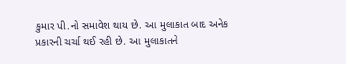કુમાર પી.નો સમાવેશ થાય છે. આ મુલાકાત બાદ અનેક પ્રકારની ચર્ચા થઈ રહી છે. આ મુલાકાતને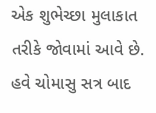એક શુભેચ્છા મુલાકાત તરીકે જોવામાં આવે છે. હવે ચોમાસુ સત્ર બાદ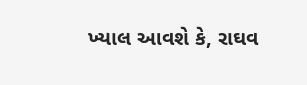ખ્યાલ આવશે કે, રાઘવ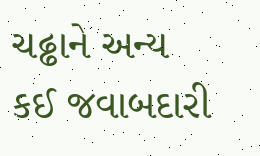ચઢ્ઢાને અન્ય કઈ જવાબદારી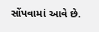સોંપવામાં આવે છે.